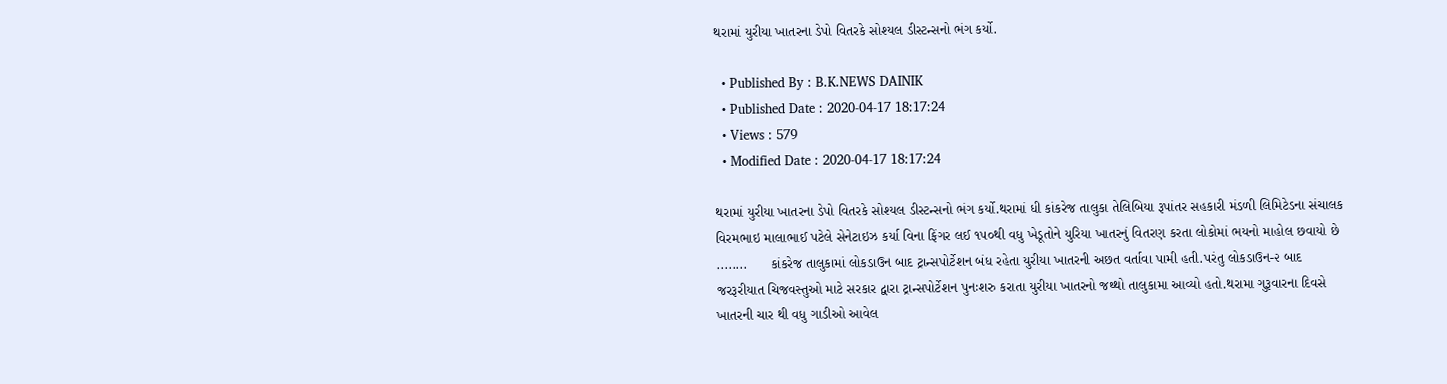થરામાં યુરીયા ખાતરના ડેપો વિતરકે સોશ્યલ ડીસ્ટન્સનો ભંગ કર્યો.

  • Published By : B.K.NEWS DAINIK
  • Published Date : 2020-04-17 18:17:24
  • Views : 579
  • Modified Date : 2020-04-17 18:17:24

થરામાં યુરીયા ખાતરના ડેપો વિતરકે સોશ્યલ ડીસ્ટન્સનો ભંગ કર્યો.થરામાં ધી કાંકરેજ તાલુકા તેલિબિયા રૂપાંતર સહકારી મંડળી લિમિટેડના સંચાલક વિરમભાઇ માલાભાઈ પટેલે સેનેટાઇઝ કર્યા વિના ફિંગર લઈ ૧૫૦થી વધુ ખેડૂતોને યુરિયા ખાતરનું વિતરણ કરતા લોકોમાં ભયનો માહોલ છવાયો છે ........      કાંકરેજ તાલુકામાં લોકડાઉન બાદ ટ્રાન્સપોર્ટેશન બંધ રહેતા યુરીયા ખાતરની અછત વર્તાવા પામી હતી.પરંતુ લોકડાઉન-૨ બાદ જરરૂરીયાત ચિજવસ્તુઓ માટે સરકાર દ્વારા ટ્રાન્સપોર્ટેશન પુનઃશરુ કરાતા યુરીયા ખાતરનો જથ્થો તાલુકામા આવ્યો હતો.થરામા ગુરૂવારના દિવસે ખાતરની ચાર થી વધુ ગાડીઓ આવેલ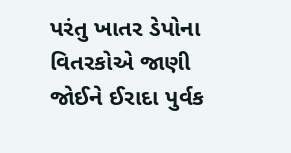પરંતુ ખાતર ડેપોના વિતરકોએ જાણી જોઈને ઈરાદા પુર્વક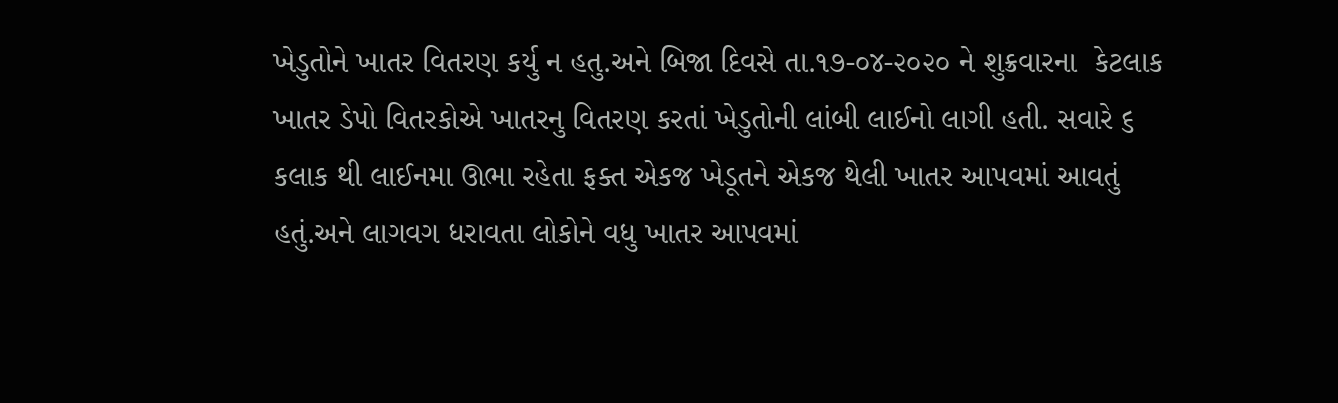ખેડુતોને ખાતર વિતરણ કર્યુ ન હતુ.અને બિજા દિવસે તા.૧૭-૦૪-૨૦૨૦ ને શુક્રવારના  કેટલાક ખાતર ડેપો વિતરકોએ ખાતરનુ વિતરણ કરતાં ખેડુતોની લાંબી લાઈનો લાગી હતી. સવારે ૬ કલાક થી લાઈનમા ઊભા રહેતા ફક્ત એકજ ખેડૂતને એકજ થેલી ખાતર આપવમાં આવતું હતું.અને લાગવગ ધરાવતા લોકોને વધુ ખાતર આપવમાં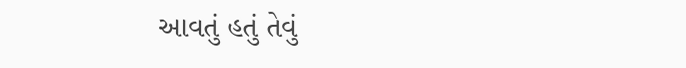આવતું હતું તેવું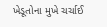ખેડૂતોના મુખે ચર્ચાઈ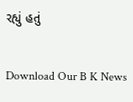રહ્યું હતું

Download Our B K News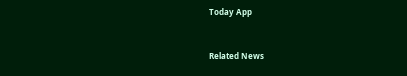Today App



Related News